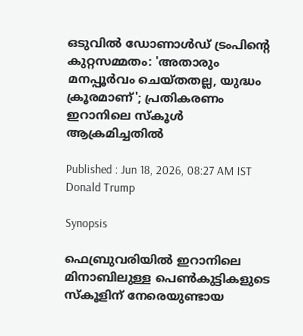ഒടുവിൽ ഡോണാൾഡ് ട്രംപിൻ്റെ കുറ്റസമ്മതം: 'അതാരും മനപ്പൂർവം ചെയ്‌തതല്ല, യുദ്ധം ക്രൂരമാണ്'; പ്രതികരണം ഇറാനിലെ സ്‌കൂൾ ആക്രമിച്ചതിൽ

Published : Jun 18, 2026, 08:27 AM IST
Donald Trump

Synopsis

ഫെബ്രുവരിയിൽ ഇറാനിലെ മിനാബിലുള്ള പെൺകുട്ടികളുടെ സ്കൂളിന് നേരെയുണ്ടായ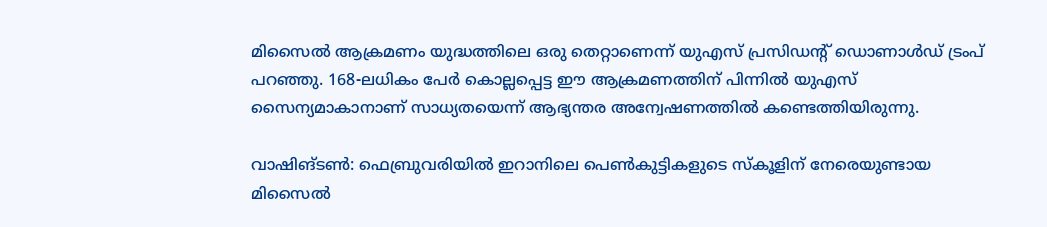മിസൈൽ ആക്രമണം യുദ്ധത്തിലെ ഒരു തെറ്റാണെന്ന് യുഎസ് പ്രസിഡന്റ് ഡൊണാൾഡ് ട്രംപ് പറഞ്ഞു. 168-ലധികം പേർ കൊല്ലപ്പെട്ട ഈ ആക്രമണത്തിന് പിന്നിൽ യുഎസ് സൈന്യമാകാനാണ് സാധ്യതയെന്ന് ആഭ്യന്തര അന്വേഷണത്തിൽ കണ്ടെത്തിയിരുന്നു.

വാഷിങ്ടൺ: ഫെബ്രുവരിയിൽ ഇറാനിലെ പെൺകുട്ടികളുടെ സ്കൂളിന് നേരെയുണ്ടായ മിസൈൽ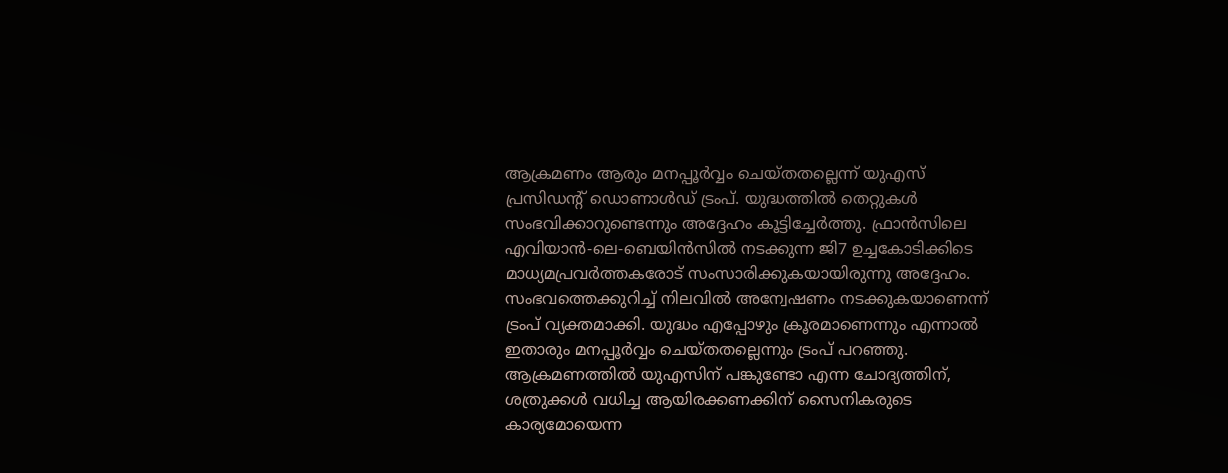ആക്രമണം ആരും മനപ്പൂർവ്വം ചെയ്തതല്ലെന്ന് യുഎസ് പ്രസിഡന്റ് ഡൊണാൾഡ് ട്രംപ്. യുദ്ധത്തിൽ തെറ്റുകൾ സംഭവിക്കാറുണ്ടെന്നും അദ്ദേഹം കൂട്ടിച്ചേർത്തു. ഫ്രാൻസിലെ എവിയാൻ-ലെ-ബെയിൻസിൽ നടക്കുന്ന ജി7 ഉച്ചകോടിക്കിടെ മാധ്യമപ്രവർത്തകരോട് സംസാരിക്കുകയായിരുന്നു അദ്ദേഹം. സംഭവത്തെക്കുറിച്ച് നിലവിൽ അന്വേഷണം നടക്കുകയാണെന്ന് ട്രംപ് വ്യക്തമാക്കി. യുദ്ധം എപ്പോഴും ക്രൂരമാണെന്നും എന്നാൽ ഇതാരും മനപ്പൂർവ്വം ചെയ്തതല്ലെന്നും ട്രംപ് പറഞ്ഞു. ആക്രമണത്തിൽ യുഎസിന് പങ്കുണ്ടോ എന്ന ചോദ്യത്തിന്, ശത്രുക്കൾ വധിച്ച ആയിരക്കണക്കിന് സൈനികരുടെ കാര്യമോയെന്ന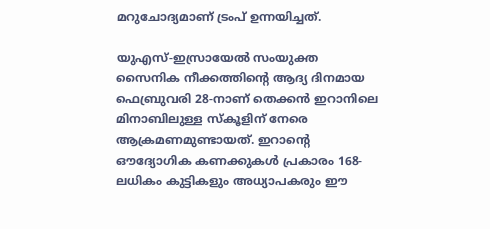മറുചോദ്യമാണ് ട്രംപ് ഉന്നയിച്ചത്.

യുഎസ്-ഇസ്രായേൽ സംയുക്ത സൈനിക നീക്കത്തിന്റെ ആദ്യ ദിനമായ ഫെബ്രുവരി 28-നാണ് തെക്കൻ ഇറാനിലെ മിനാബിലുള്ള സ്കൂളിന് നേരെ ആക്രമണമുണ്ടായത്. ഇറാന്റെ ഔദ്യോഗിക കണക്കുകൾ പ്രകാരം 168-ലധികം കുട്ടികളും അധ്യാപകരും ഈ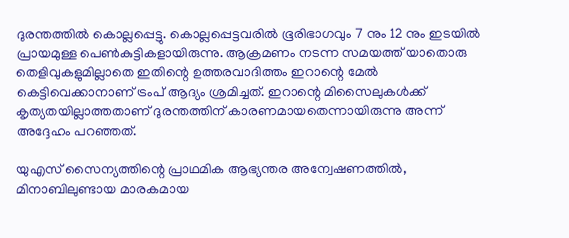ദുരന്തത്തിൽ കൊല്ലപ്പെട്ടു. കൊല്ലപ്പെട്ടവരിൽ ഭൂരിഭാഗവും 7 നും 12 നും ഇടയിൽ പ്രായമുള്ള പെൺകുട്ടികളായിരുന്നു. ആക്രമണം നടന്ന സമയത്ത് യാതൊരു തെളിവുകളുമില്ലാതെ ഇതിന്റെ ഉത്തരവാദിത്തം ഇറാന്റെ മേൽ കെട്ടിവെക്കാനാണ് ട്രംപ് ആദ്യം ശ്രമിച്ചത്. ഇറാന്റെ മിസൈലുകൾക്ക് കൃത്യതയില്ലാത്തതാണ് ദുരന്തത്തിന് കാരണമായതെന്നായിരുന്നു അന്ന് അദ്ദേഹം പറഞ്ഞത്.

യുഎസ് സൈന്യത്തിന്റെ പ്രാഥമിക ആഭ്യന്തര അന്വേഷണത്തിൽ, മിനാബിലുണ്ടായ മാരകമായ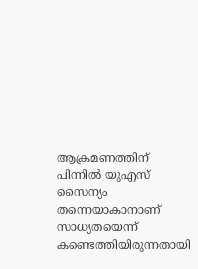ആക്രമണത്തിന് പിന്നിൽ യുഎസ് സൈന്യം തന്നെയാകാനാണ് സാധ്യതയെന്ന് കണ്ടെത്തിയിരുന്നതായി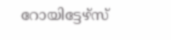റോയിട്ടേഴ്സ്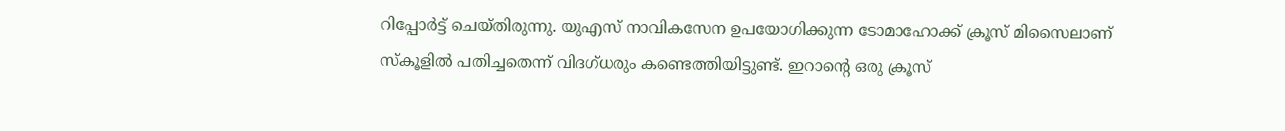റിപ്പോർട്ട് ചെയ്തിരുന്നു. യുഎസ് നാവികസേന ഉപയോഗിക്കുന്ന ടോമാഹോക്ക് ക്രൂസ് മിസൈലാണ് സ്കൂളിൽ പതിച്ചതെന്ന് വിദഗ്ധരും കണ്ടെത്തിയിട്ടുണ്ട്. ഇറാന്റെ ഒരു ക്രൂസ്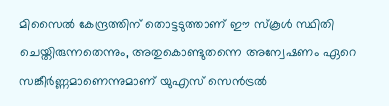മിസൈൽ കേന്ദ്രത്തിന് തൊട്ടടുത്താണ് ഈ സ്കൂൾ സ്ഥിതി ചെയ്തിരുന്നതെന്നും, അതുകൊണ്ടുതന്നെ അന്വേഷണം ഏറെ സങ്കീർണ്ണമാണെന്നുമാണ് യുഎസ് സെൻട്രൽ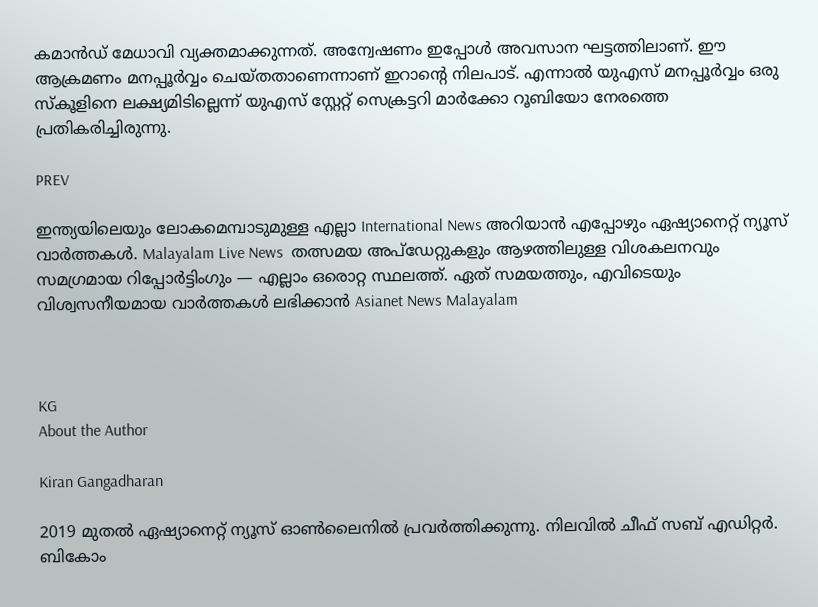കമാൻഡ് മേധാവി വ്യക്തമാക്കുന്നത്. അന്വേഷണം ഇപ്പോൾ അവസാന ഘട്ടത്തിലാണ്. ഈ ആക്രമണം മനപ്പൂർവ്വം ചെയ്തതാണെന്നാണ് ഇറാന്റെ നിലപാട്. എന്നാൽ യുഎസ് മനപ്പൂർവ്വം ഒരു സ്കൂളിനെ ലക്ഷ്യമിടില്ലെന്ന് യുഎസ് സ്റ്റേറ്റ് സെക്രട്ടറി മാർക്കോ റൂബിയോ നേരത്തെ പ്രതികരിച്ചിരുന്നു.

PREV

ഇന്ത്യയിലെയും ലോകമെമ്പാടുമുള്ള എല്ലാ International News അറിയാൻ എപ്പോഴും ഏഷ്യാനെറ്റ് ന്യൂസ് വാർത്തകൾ. Malayalam Live News  തത്സമയ അപ്‌ഡേറ്റുകളും ആഴത്തിലുള്ള വിശകലനവും സമഗ്രമായ റിപ്പോർട്ടിംഗും — എല്ലാം ഒരൊറ്റ സ്ഥലത്ത്. ഏത് സമയത്തും, എവിടെയും വിശ്വസനീയമായ വാർത്തകൾ ലഭിക്കാൻ Asianet News Malayalam



KG
About the Author

Kiran Gangadharan

2019 മുതല്‍ ഏഷ്യാനെറ്റ് ന്യൂസ് ഓണ്‍ലൈനില്‍ പ്രവര്‍ത്തിക്കുന്നു. നിലവില്‍ ചീഫ് സബ് എഡിറ്റർ. ബികോം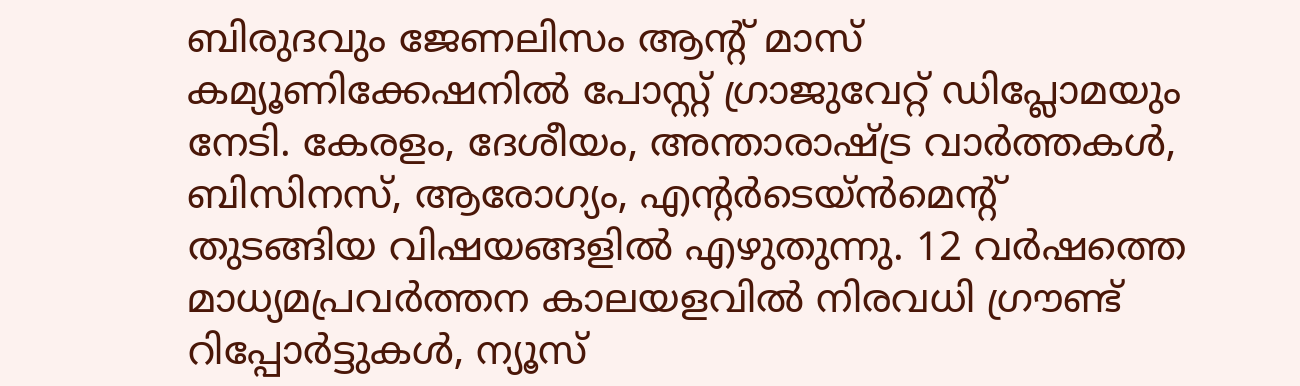ബിരുദവും ജേണലിസം ആൻ്റ് മാസ് കമ്യൂണിക്കേഷനിൽ പോസ്റ്റ് ഗ്രാജുവേറ്റ് ഡിപ്ലോമയും നേടി. കേരളം, ദേശീയം, അന്താരാഷ്ട്ര വാര്‍ത്തകള്‍, ബിസിനസ്, ആരോഗ്യം, എന്റർടെയ്ൻമെൻ്റ് തുടങ്ങിയ വിഷയങ്ങളില്‍ എഴുതുന്നു. 12 വര്‍ഷത്തെ മാധ്യമപ്രവര്‍ത്തന കാലയളവില്‍ നിരവധി ഗ്രൗണ്ട് റിപ്പോര്‍ട്ടുകള്‍, ന്യൂസ്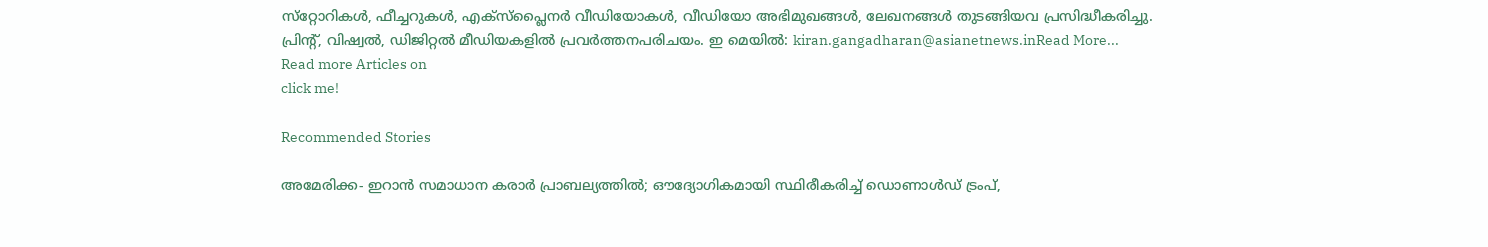സ്‌റ്റോറികള്‍, ഫീച്ചറുകള്‍, എക്‌സ്‌പ്ലൈന‍ർ വീഡിയോകൾ, വീഡിയോ അഭിമുഖങ്ങള്‍, ലേഖനങ്ങള്‍ തുടങ്ങിയവ പ്രസിദ്ധീകരിച്ചു. പ്രിന്റ്, വിഷ്വല്‍, ഡിജിറ്റല്‍ മീഡിയകളില്‍ പ്രവര്‍ത്തനപരിചയം. ഇ മെയില്‍: kiran.gangadharan@asianetnews.inRead More...
Read more Articles on
click me!

Recommended Stories

അമേരിക്ക- ഇറാൻ സമാധാന കരാർ പ്രാബല്യത്തിൽ; ഔദ്യോഗികമായി സ്ഥിരീകരിച്ച് ഡൊണാൾഡ് ട്രംപ്,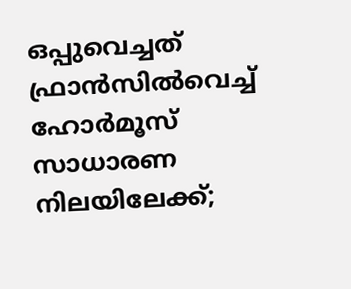ഒപ്പുവെച്ചത് ഫ്രാൻസിൽവെച്ച്
ഹോർമൂസ് സാധാരണ നിലയിലേക്ക്;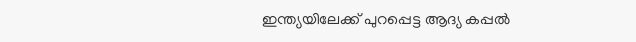ഇന്ത്യയിലേക്ക് പുറപ്പെട്ട ആദ്യ കപ്പൽ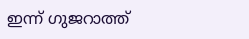ഇന്ന് ഗുജറാത്ത്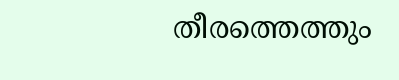തീരത്തെത്തും